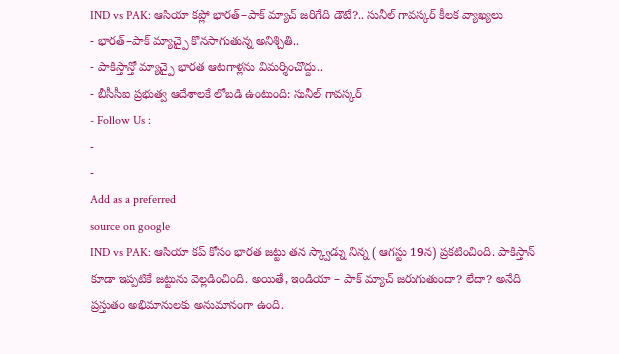IND vs PAK: ఆసియా కప్లో భారత్–పాక్ మ్యాచ్ జరిగేది డౌటే?.. సునీల్ గావస్కర్ కీలక వ్యాఖ్యలు
- భారత్–పాక్ మ్యాచ్పై కొనసాగుతున్న అనిశ్చితి..
- పాకిస్తాన్తో మ్యాచ్పై భారత ఆటగాళ్లను విమర్శించొద్దు..
- బీసీసీఐ ప్రభుత్వ ఆదేశాలకే లోబడి ఉంటుంది: సునీల్ గావస్కర్
- Follow Us :
-
-
Add as a preferred
source on google
IND vs PAK: ఆసియా కప్ కోసం భారత జట్టు తన స్క్వాడ్ను నిన్న ( ఆగస్టు 19న) ప్రకటించింది. పాకిస్తాన్ కూడా ఇప్పటికే జట్టును వెల్లడించింది. అయితే, ఇండియా – పాక్ మ్యాచ్ జరుగుతుందా? లేదా? అనేది ప్రస్తుతం అభిమానులకు అనుమానంగా ఉంది.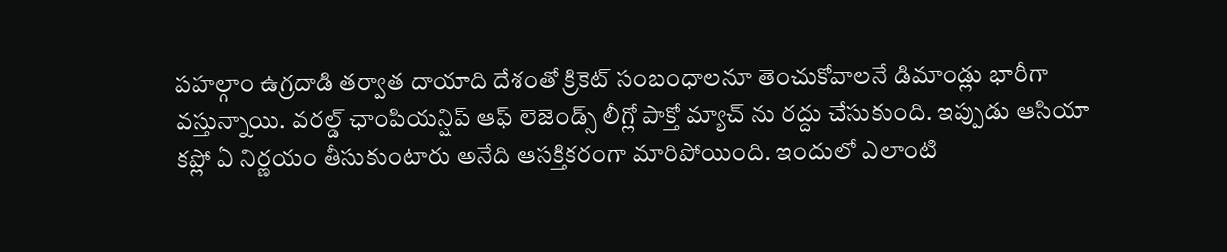పహల్గాం ఉగ్రదాడి తర్వాత దాయాది దేశంతో క్రికెట్ సంబంధాలనూ తెంచుకోవాలనే డిమాండ్లు భారీగా వస్తున్నాయి. వరల్డ్ ఛాంపియన్షిప్ ఆఫ్ లెజెండ్స్ లీగ్లో పాక్తో మ్యాచ్ ను రద్దు చేసుకుంది. ఇప్పుడు ఆసియా కప్లో ఏ నిర్ణయం తీసుకుంటారు అనేది ఆసక్తికరంగా మారిపోయింది. ఇందులో ఎలాంటి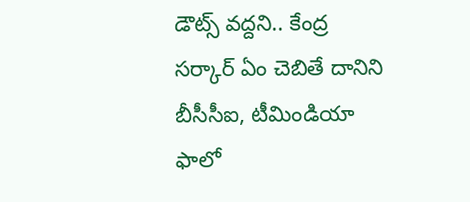డౌట్స్ వద్దని.. కేంద్ర సర్కార్ ఏం చెబితే దానిని బీసీసీఐ, టీమిండియా ఫాలో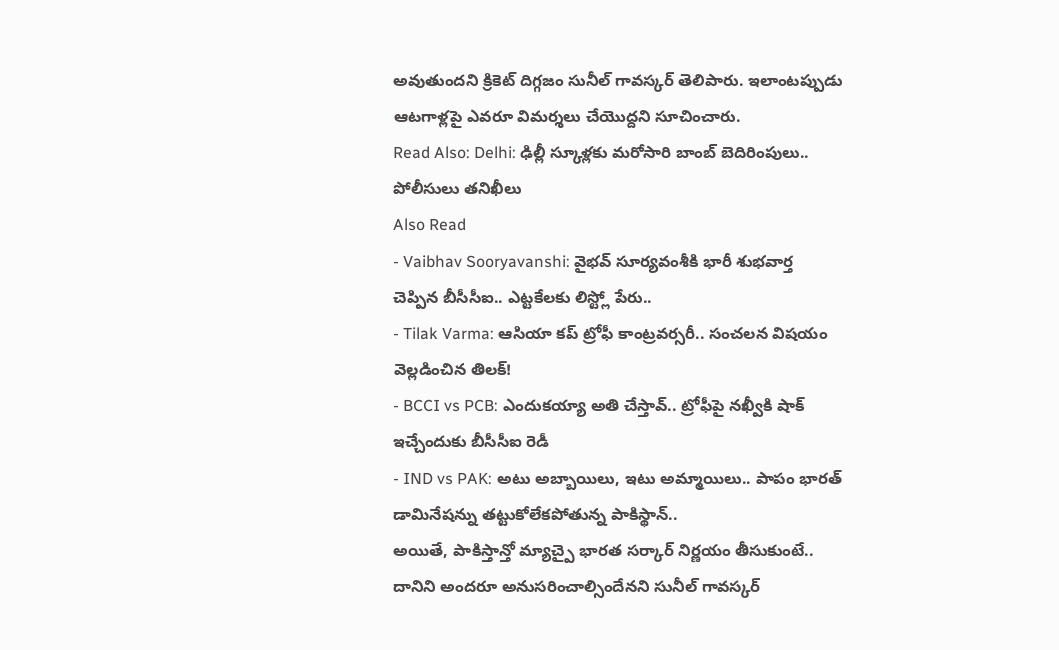అవుతుందని క్రికెట్ దిగ్గజం సునీల్ గావస్కర్ తెలిపారు. ఇలాంటప్పుడు ఆటగాళ్లపై ఎవరూ విమర్శలు చేయొద్దని సూచించారు.
Read Also: Delhi: ఢిల్లీ స్కూళ్లకు మరోసారి బాంబ్ బెదిరింపులు.. పోలీసులు తనిఖీలు
Also Read
- Vaibhav Sooryavanshi: వైభవ్ సూర్యవంశీకి భారీ శుభవార్త చెప్పిన బీసీసీఐ.. ఎట్టకేలకు లిస్ట్లో పేరు..
- Tilak Varma: ఆసియా కప్ ట్రోఫీ కాంట్రవర్సరీ.. సంచలన విషయం వెల్లడించిన తిలక్!
- BCCI vs PCB: ఎందుకయ్యా అతి చేస్తావ్.. ట్రోఫీపై నఖ్వీకి షాక్ ఇచ్చేందుకు బీసీసీఐ రెడీ
- IND vs PAK: అటు అబ్బాయిలు, ఇటు అమ్మాయిలు.. పాపం భారత్ డామినేషన్ను తట్టుకోలేకపోతున్న పాకిస్థాన్..
అయితే, పాకిస్తాన్తో మ్యాచ్పై భారత సర్కార్ నిర్ణయం తీసుకుంటే.. దానిని అందరూ అనుసరించాల్సిందేనని సునీల్ గావస్కర్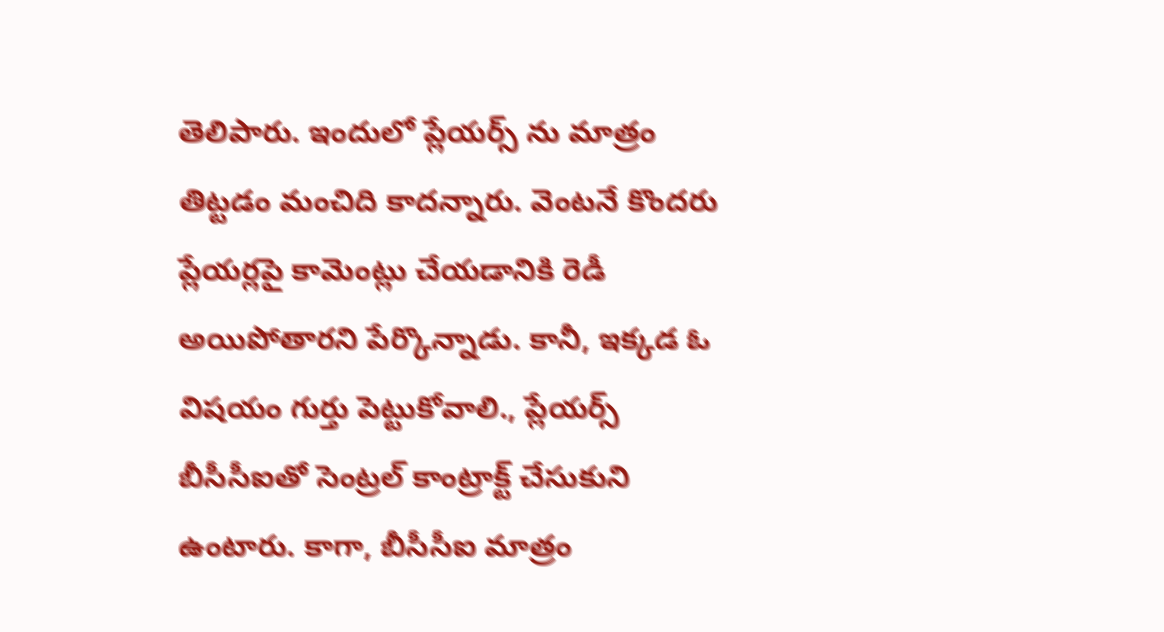తెలిపారు. ఇందులో ప్లేయర్స్ ను మాత్రం తిట్టడం మంచిది కాదన్నారు. వెంటనే కొందరు ప్లేయర్లపై కామెంట్లు చేయడానికి రెడీ అయిపోతారని పేర్కొన్నాడు. కానీ, ఇక్కడ ఓ విషయం గుర్తు పెట్టుకోవాలి., ప్లేయర్స్ బీసీసీఐతో సెంట్రల్ కాంట్రాక్ట్ చేసుకుని ఉంటారు. కాగా, బీసీసీఐ మాత్రం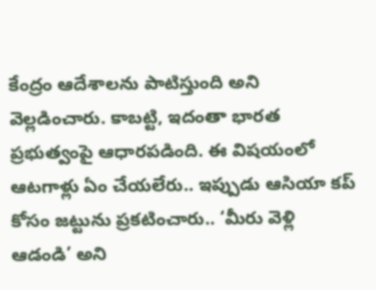కేంద్రం ఆదేశాలను పాటిస్తుంది అని వెల్లడించారు. కాబట్టి, ఇదంతా భారత ప్రభుత్వంపై ఆధారపడింది. ఈ విషయంలో ఆటగాళ్లు ఏం చేయలేరు.. ఇప్పుడు ఆసియా కప్ కోసం జట్టును ప్రకటించారు.. ‘మీరు వెళ్లి ఆడండి’ అని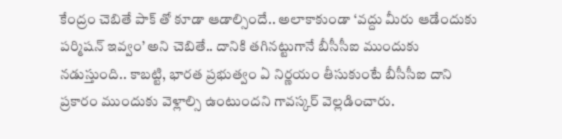కేంద్రం చెబితే పాక్ తో కూడా ఆడాల్సిందే.. అలాకాకుండా ‘వద్దు మీరు ఆడేందుకు పర్మిషన్ ఇవ్వం’ అని చెబితే.. దానికి తగినట్టుగానే బీసీసీఐ ముందుకు నడుస్తుంది.. కాబట్టి, భారత ప్రభుత్వం ఏ నిర్ణయం తీసుకుంటే బీసీసీఐ దాని ప్రకారం ముందుకు వెళ్లాల్సి ఉంటుందని గావస్కర్ వెల్లడించారు.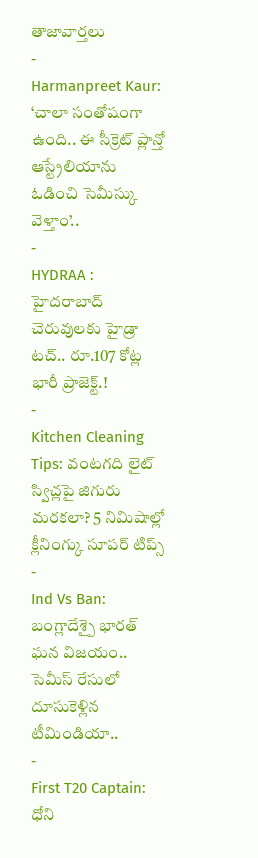తాజావార్తలు
-
Harmanpreet Kaur: ‘చాలా సంతోషంగా ఉంది.. ఈ సీక్రెట్ ప్లాన్తో ఆస్ట్రేలియాను ఓడించి సెమీస్కు వెళ్తాం’..
-
HYDRAA : హైదరాబాద్ చెరువులకు హైడ్రా టచ్.. రూ.107 కోట్ల భారీ ప్రాజెక్ట్.!
-
Kitchen Cleaning Tips: వంటగది లైట్ స్విచ్లపై జిగురు మరకలా? 5 నిమిషాల్లో క్లీనింగ్కు సూపర్ టిప్స్
-
Ind Vs Ban: బంగ్లాదేశ్పై భారత్ ఘన విజయం.. సెమీస్ రేసులో దూసుకెళ్లిన టీమిండియా..
-
First T20 Captain: ధోని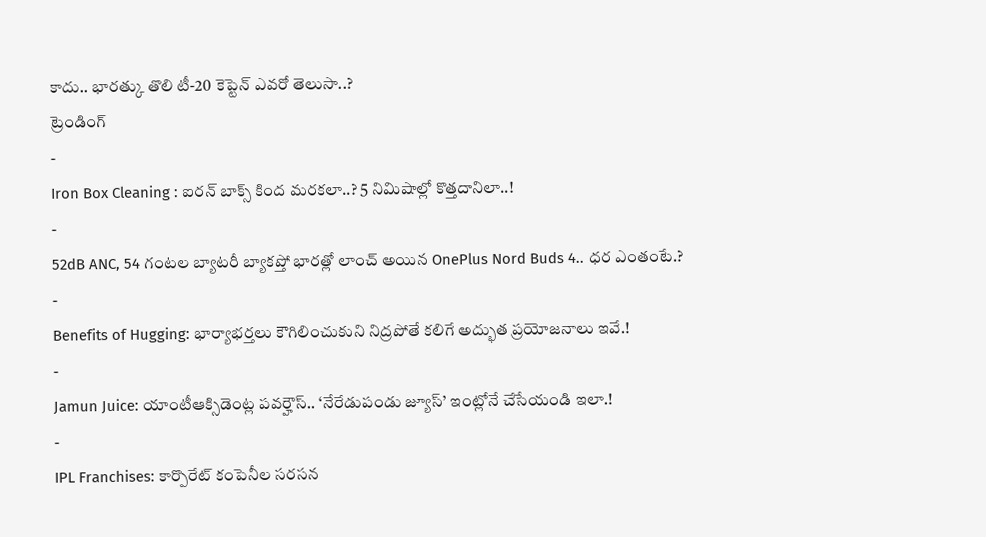కాదు.. భారత్కు తొలి టీ-20 కెప్టెన్ ఎవరో తెలుసా..?
ట్రెండింగ్
-
Iron Box Cleaning : ఐరన్ బాక్స్ కింద మరకలా..? 5 నిమిషాల్లో కొత్తదానిలా..!
-
52dB ANC, 54 గంటల బ్యాటరీ బ్యాకప్తో భారత్లో లాంచ్ అయిన OnePlus Nord Buds 4.. ధర ఎంతంటే.?
-
Benefits of Hugging: భార్యాభర్తలు కౌగిలించుకుని నిద్రపోతే కలిగే అద్భుత ప్రయోజనాలు ఇవే.!
-
Jamun Juice: యాంటీఆక్సిడెంట్ల పవర్హౌస్.. ‘నేరేడుపండు జ్యూస్’ ఇంట్లోనే చేసేయండి ఇలా.!
-
IPL Franchises: కార్పొరేట్ కంపెనీల సరసన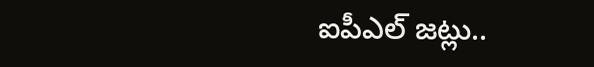ఐపీఎల్ జట్లు..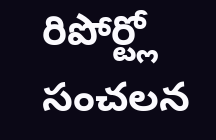రిపోర్ట్లో సంచలన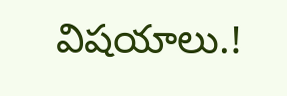విషయాలు.!